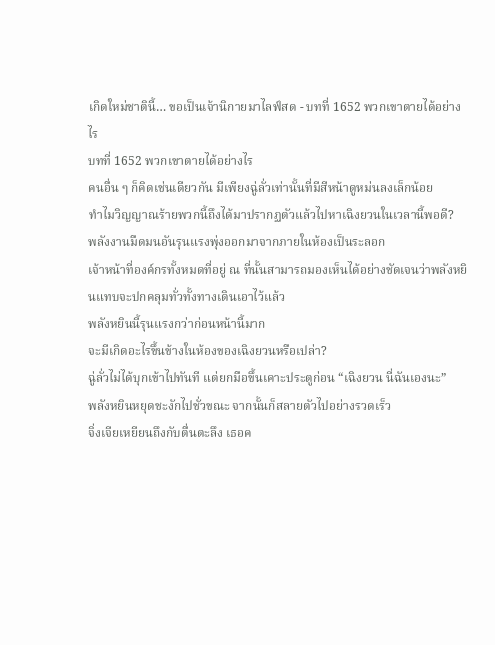เกิดใหม่ชาตินี้… ขอเป็นเจ้านิกายมาไลฟ์สด - บทที่ 1652 พวกเขาตายได้อย่างไร
บทที่ 1652 พวกเขาตายได้อย่างไร
คนอื่น ๆ ก็คิดเช่นเดียวกัน มีเพียงฉู่ลั่วเท่านั้นที่มีสีหน้าดูหม่นลงเล็กน้อย
ทำไมวิญญาณร้ายพวกนี้ถึงได้มาปรากฏตัวแล้วไปหาเฉิงยวนในเวลานี้พอดี?
พลังงานมืดมนอันรุนแรงพุ่งออกมาจากภายในห้องเป็นระลอก
เจ้าหน้าที่องค์กรทั้งหมดที่อยู่ ณ ที่นั้นสามารถมองเห็นได้อย่างชัดเจนว่าพลังหยินแทบจะปกคลุมทั่วทั้งทางเดินเอาไว้แล้ว
พลังหยินนี้รุนแรงกว่าก่อนหน้านี้มาก
จะมีเกิดอะไรขึ้นข้างในห้องของเฉิงยวนหรือเปล่า?
ฉู่ลั่วไม่ได้บุกเข้าไปทันที แต่ยกมือขึ้นเคาะประตูก่อน “เฉิงยวน นี่ฉันเองนะ”
พลังหยินหยุดชะงักไปชั่วขณะ จากนั้นก็สลายตัวไปอย่างรวดเร็ว
จิ่งเจียเหยียนถึงกับตื่นตะลึง เธอค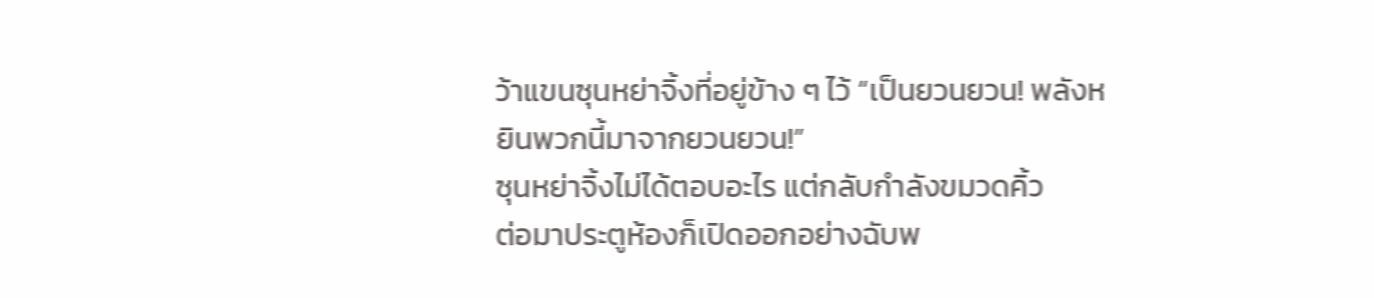ว้าแขนซุนหย่าจิ้งที่อยู่ข้าง ๆ ไว้ “เป็นยวนยวน! พลังหยินพวกนี้มาจากยวนยวน!”
ซุนหย่าจิ้งไม่ได้ตอบอะไร แต่กลับกำลังขมวดคิ้ว
ต่อมาประตูห้องก็เปิดออกอย่างฉับพ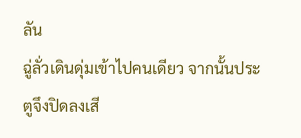ลัน
ฉู่ลั่วเดินดุ่มเข้าไปคนเดียว จากนั้นประตูจึงปิดลงเสี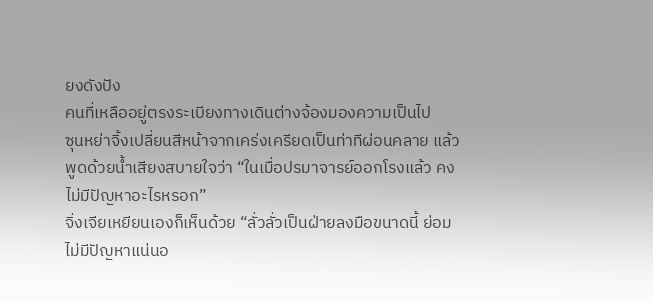ยงดังปัง
คนที่เหลืออยู่ตรงระเบียงทางเดินต่างจ้องมองความเป็นไป
ซุนหย่าจิ้งเปลี่ยนสีหน้าจากเคร่งเครียดเป็นท่าทีผ่อนคลาย แล้วพูดด้วยน้ำเสียงสบายใจว่า “ในเมื่อปรมาจารย์ออกโรงแล้ว คงไม่มีปัญหาอะไรหรอก”
จิ่งเจียเหยียนเองก็เห็นด้วย “ลั่วลั่วเป็นฝ่ายลงมือขนาดนี้ ย่อมไม่มีปัญหาแน่นอ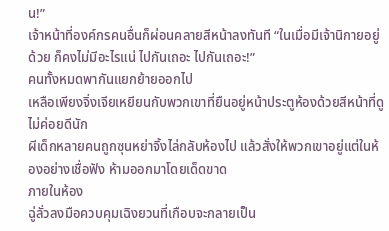น!”
เจ้าหน้าที่องค์กรคนอื่นก็ผ่อนคลายสีหน้าลงทันที “ในเมื่อมีเจ้านิกายอยู่ด้วย ก็คงไม่มีอะไรแน่ ไปกันเถอะ ไปกันเถอะ!”
คนทั้งหมดพากันแยกย้ายออกไป
เหลือเพียงจิ่งเจียเหยียนกับพวกเขาที่ยืนอยู่หน้าประตูห้องด้วยสีหน้าที่ดูไม่ค่อยดีนัก
ผีเด็กหลายคนถูกซุนหย่าจิ้งไล่กลับห้องไป แล้วสั่งให้พวกเขาอยู่แต่ในห้องอย่างเชื่อฟัง ห้ามออกมาโดยเด็ดขาด
ภายในห้อง
ฉู่ลั่วลงมือควบคุมเฉิงยวนที่เกือบจะกลายเป็น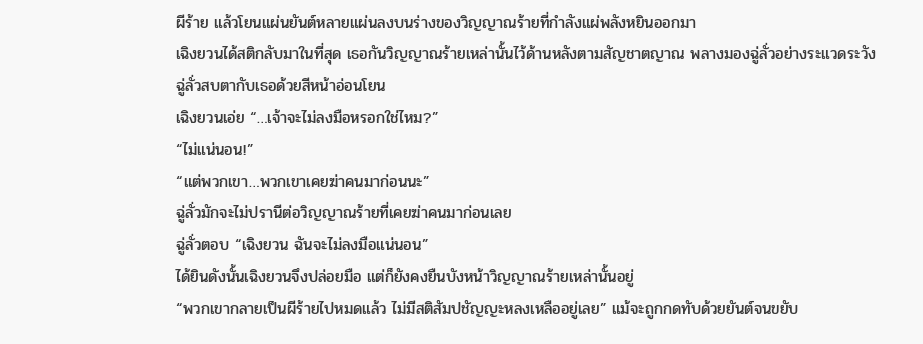ผีร้าย แล้วโยนแผ่นยันต์หลายแผ่นลงบนร่างของวิญญาณร้ายที่กำลังแผ่พลังหยินออกมา
เฉิงยวนได้สติกลับมาในที่สุด เธอกันวิญญาณร้ายเหล่านั้นไว้ด้านหลังตามสัญชาตญาณ พลางมองฉู่ลั่วอย่างระแวดระวัง
ฉู่ลั่วสบตากับเธอด้วยสีหน้าอ่อนโยน
เฉิงยวนเอ่ย “…เจ้าจะไม่ลงมือหรอกใช่ไหม?”
“ไม่แน่นอน!”
“แต่พวกเขา…พวกเขาเคยฆ่าคนมาก่อนนะ”
ฉู่ลั่วมักจะไม่ปรานีต่อวิญญาณร้ายที่เคยฆ่าคนมาก่อนเลย
ฉู่ลั่วตอบ “เฉิงยวน ฉันจะไม่ลงมือแน่นอน”
ได้ยินดังนั้นเฉิงยวนจึงปล่อยมือ แต่ก็ยังคงยืนบังหน้าวิญญาณร้ายเหล่านั้นอยู่
“พวกเขากลายเป็นผีร้ายไปหมดแล้ว ไม่มีสติสัมปชัญญะหลงเหลืออยู่เลย” แม้จะถูกกดทับด้วยยันต์จนขยับ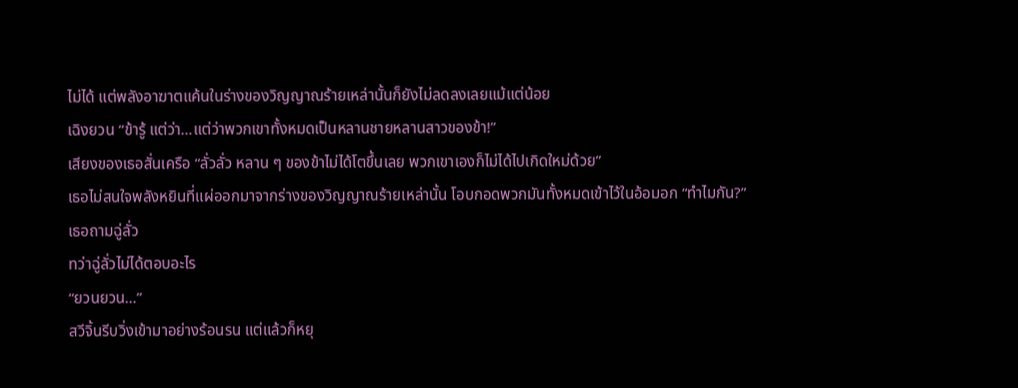ไม่ได้ แต่พลังอาฆาตแค้นในร่างของวิญญาณร้ายเหล่านั้นก็ยังไม่ลดลงเลยแม้แต่น้อย
เฉิงยวน “ข้ารู้ แต่ว่า…แต่ว่าพวกเขาทั้งหมดเป็นหลานชายหลานสาวของข้า!”
เสียงของเธอสั่นเครือ “ลั่วลั่ว หลาน ๆ ของข้าไม่ได้โตขึ้นเลย พวกเขาเองก็ไม่ได้ไปเกิดใหม่ด้วย”
เธอไม่สนใจพลังหยินที่แผ่ออกมาจากร่างของวิญญาณร้ายเหล่านั้น โอบกอดพวกมันทั้งหมดเข้าไว้ในอ้อมอก “ทำไมกัน?”
เธอถามฉู่ลั่ว
ทว่าฉู่ลั่วไม่ได้ตอบอะไร
“ยวนยวน…”
สวีจิ้นรีบวิ่งเข้ามาอย่างร้อนรน แต่แล้วก็หยุ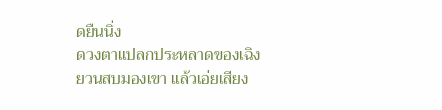ดยืนนิ่ง
ดวงตาแปลกประหลาดของเฉิงยวนสบมองเขา แล้วเอ่ยเสียง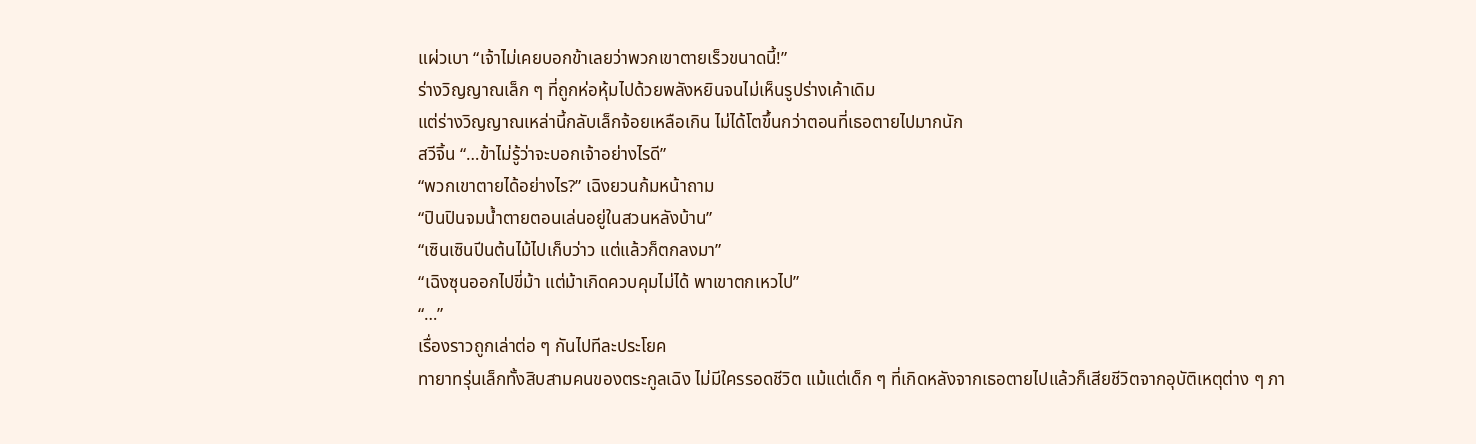แผ่วเบา “เจ้าไม่เคยบอกข้าเลยว่าพวกเขาตายเร็วขนาดนี้!”
ร่างวิญญาณเล็ก ๆ ที่ถูกห่อหุ้มไปด้วยพลังหยินจนไม่เห็นรูปร่างเค้าเดิม
แต่ร่างวิญญาณเหล่านี้กลับเล็กจ้อยเหลือเกิน ไม่ได้โตขึ้นกว่าตอนที่เธอตายไปมากนัก
สวีจิ้น “…ข้าไม่รู้ว่าจะบอกเจ้าอย่างไรดี”
“พวกเขาตายได้อย่างไร?” เฉิงยวนก้มหน้าถาม
“ปินปินจมน้ำตายตอนเล่นอยู่ในสวนหลังบ้าน”
“เซินเซินปีนต้นไม้ไปเก็บว่าว แต่แล้วก็ตกลงมา”
“เฉิงซุนออกไปขี่ม้า แต่ม้าเกิดควบคุมไม่ได้ พาเขาตกเหวไป”
“…”
เรื่องราวถูกเล่าต่อ ๆ กันไปทีละประโยค
ทายาทรุ่นเล็กทั้งสิบสามคนของตระกูลเฉิง ไม่มีใครรอดชีวิต แม้แต่เด็ก ๆ ที่เกิดหลังจากเธอตายไปแล้วก็เสียชีวิตจากอุบัติเหตุต่าง ๆ ภา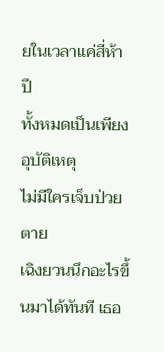ยในเวลาแค่สี่ห้าปี
ทั้งหมดเป็นเพียงอุบัติเหตุ
ไม่มีใครเจ็บป่วยตาย
เฉิงยวนนึกอะไรขึ้นมาได้ทันที เธอ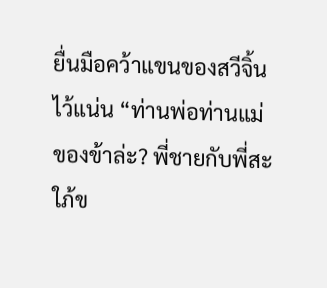ยื่นมือคว้าแขนของสวีจิ้นไว้แน่น “ท่านพ่อท่านแม่ของข้าล่ะ? พี่ชายกับพี่สะใภ้ข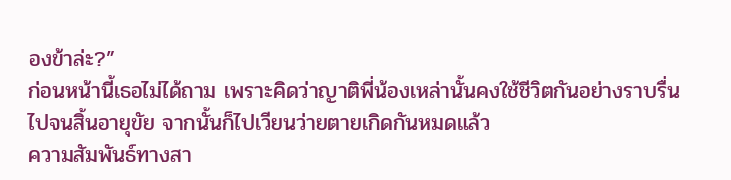องข้าล่ะ?”
ก่อนหน้านี้เธอไม่ได้ถาม เพราะคิดว่าญาติพี่น้องเหล่านั้นคงใช้ชีวิตกันอย่างราบรื่นไปจนสิ้นอายุขัย จากนั้นก็ไปเวียนว่ายตายเกิดกันหมดแล้ว
ความสัมพันธ์ทางสา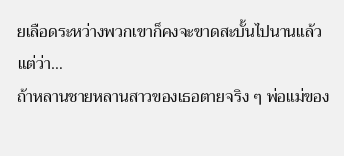ยเลือดระหว่างพวกเขาก็คงจะขาดสะบั้นไปนานแล้ว
แต่ว่า…
ถ้าหลานชายหลานสาวของเธอตายจริง ๆ พ่อแม่ของ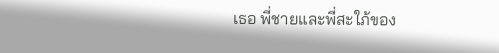เธอ พี่ชายและพี่สะใภ้ของ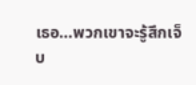เธอ…พวกเขาจะรู้สึกเจ็บ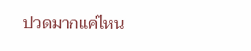ปวดมากแค่ไหน